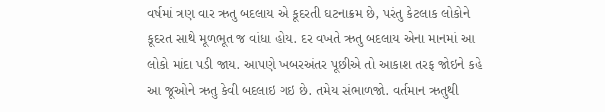વર્ષમાં ત્રણ વાર ઋતુ બદલાય એ કૂદરતી ઘટનાક્રમ છે, પરંતુ કેટલાક લોકોને કૂદરત સાથે મૂળભૂત જ વાંધા હોય. દર વખતે ઋતુ બદલાય એના માનમાં આ લોકો માંદા પડી જાય. આપણે ખબરઅંતર પૂછીએ તો આકાશ તરફ જોઇને કહે આ જૂઓને ઋતુ કેવી બદલાઇ ગઇ છે. તમેય સંભાળજો. વર્તમાન ઋતુથી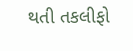થતી તકલીફો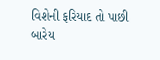વિશેની ફરિયાદ તો પાછી બારેય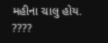મહીના ચાલુ હોય.
????